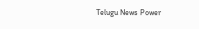Telugu News Power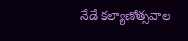నేడే కల్యాణోత్సవాల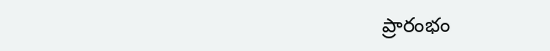ప్రారంభం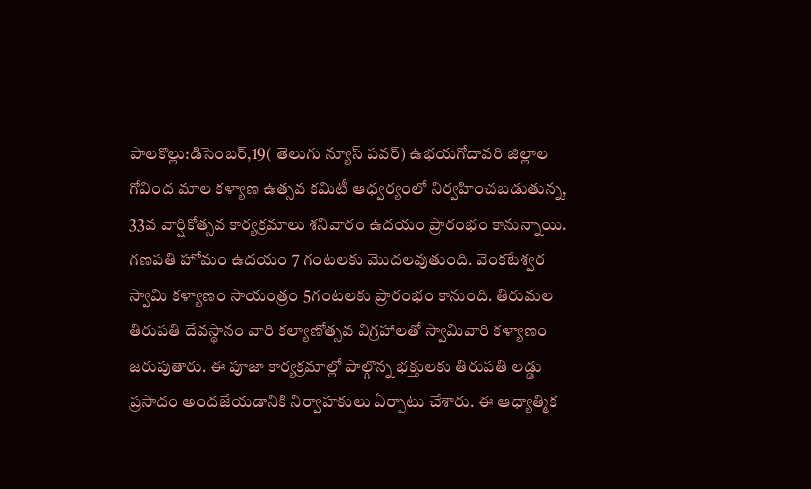పాలకొల్లు:డిసెంబర్,19( తెలుగు న్యూస్ పవర్) ఉభయగోదావరి జిల్లాల గోవింద మాల కళ్యాణ ఉత్సవ కమిటీ ఆధ్వర్యంలో నిర్వహించబడుతున్న, 33వ వార్షికోత్సవ కార్యక్రమాలు శనివారం ఉదయం ప్రారంభం కానున్నాయి. గణపతి హోమం ఉదయం 7 గంటలకు మొదలవుతుంది. వెంకటేశ్వర స్వామి కళ్యాణం సాయంత్రం 5గంటలకు ప్రారంభం కానుంది. తిరుమల తిరుపతి దేవస్థానం వారి కల్యాణోత్సవ విగ్రహాలతో స్వామివారి కళ్యాణం జరుపుతారు. ఈ పూజా కార్యక్రమాల్లో పాల్గొన్న భక్తులకు తిరుపతి లడ్డు ప్రసాదం అందజేయడానికి నిర్వాహకులు ఏర్పాటు చేశారు. ఈ ఆధ్యాత్మిక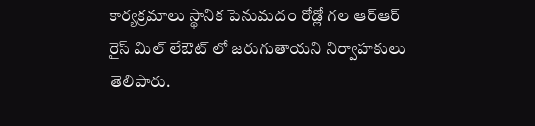కార్యక్రమాలు స్థానిక పెనుమదం రోడ్లో గల ఆర్ఆర్ రైస్ మిల్ లేఔట్ లో జరుగుతాయని నిర్వాహకులు తెలిపారు.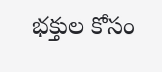భక్తుల కోసం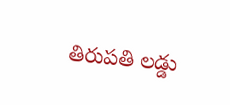తిరుపతి లడ్డు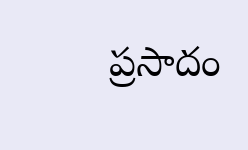ప్రసాదం